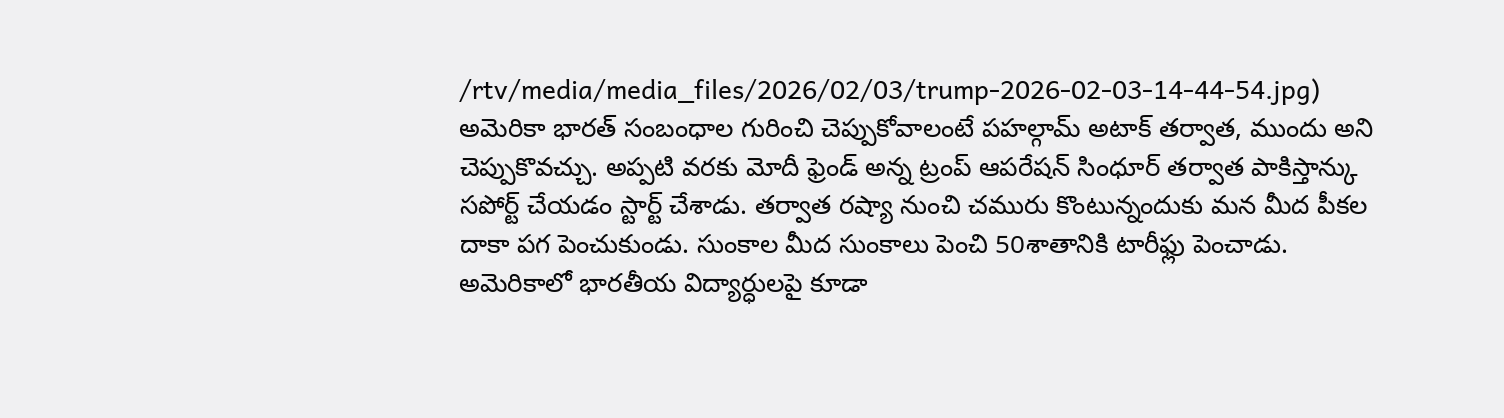/rtv/media/media_files/2026/02/03/trump-2026-02-03-14-44-54.jpg)
అమెరికా భారత్ సంబంధాల గురించి చెప్పుకోవాలంటే పహల్గామ్ అటాక్ తర్వాత, ముందు అని చెప్పుకొవచ్చు. అప్పటి వరకు మోదీ ఫ్రెండ్ అన్న ట్రంప్ ఆపరేషన్ సింధూర్ తర్వాత పాకిస్తాన్కు సపోర్ట్ చేయడం స్టార్ట్ చేశాడు. తర్వాత రష్యా నుంచి చమురు కొంటున్నందుకు మన మీద పీకల దాకా పగ పెంచుకుండు. సుంకాల మీద సుంకాలు పెంచి 50శాతానికి టారీఫ్లు పెంచాడు. అమెరికాలో భారతీయ విద్యార్ధులపై కూడా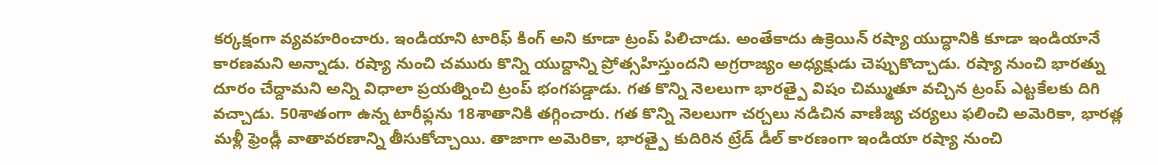కర్కక్షంగా వ్యవహరించారు. ఇండియాని టారిఫ్ కింగ్ అని కూడా ట్రంప్ పిలిచాడు. అంతేకాదు ఉక్రెయిన్ రష్యా యుద్ధానికి కూడా ఇండియానే కారణమని అన్నాడు. రష్యా నుంచి చమురు కొన్ని యుద్దాన్ని ప్రోత్సహిస్తుందని అగ్రరాజ్యం అధ్యక్షుడు చెప్పుకొచ్చాడు. రష్యా నుంచి భారత్ను దూరం చేద్దామని అన్ని విధాలా ప్రయత్నించి ట్రంప్ భంగపడ్డాడు. గత కొన్ని నెలలుగా భారత్పై విషం చిమ్ముతూ వచ్చిన ట్రంప్ ఎట్టకేలకు దిగి వచ్చాడు. 50శాతంగా ఉన్న టారీఫ్లను 18శాతానికి తగ్గించారు. గత కొన్ని నెలలుగా చర్చలు నడిచిన వాణిజ్య చర్యలు ఫలించి అమెరికా, భారత్ల మళ్లీ ఫ్రెండ్లీ వాతావరణాన్ని తీసుకోచ్చాయి. తాజాగా అమెరికా, భారత్పై కుదిరిన ట్రేడ్ డీల్ కారణంగా ఇండియా రష్యా నుంచి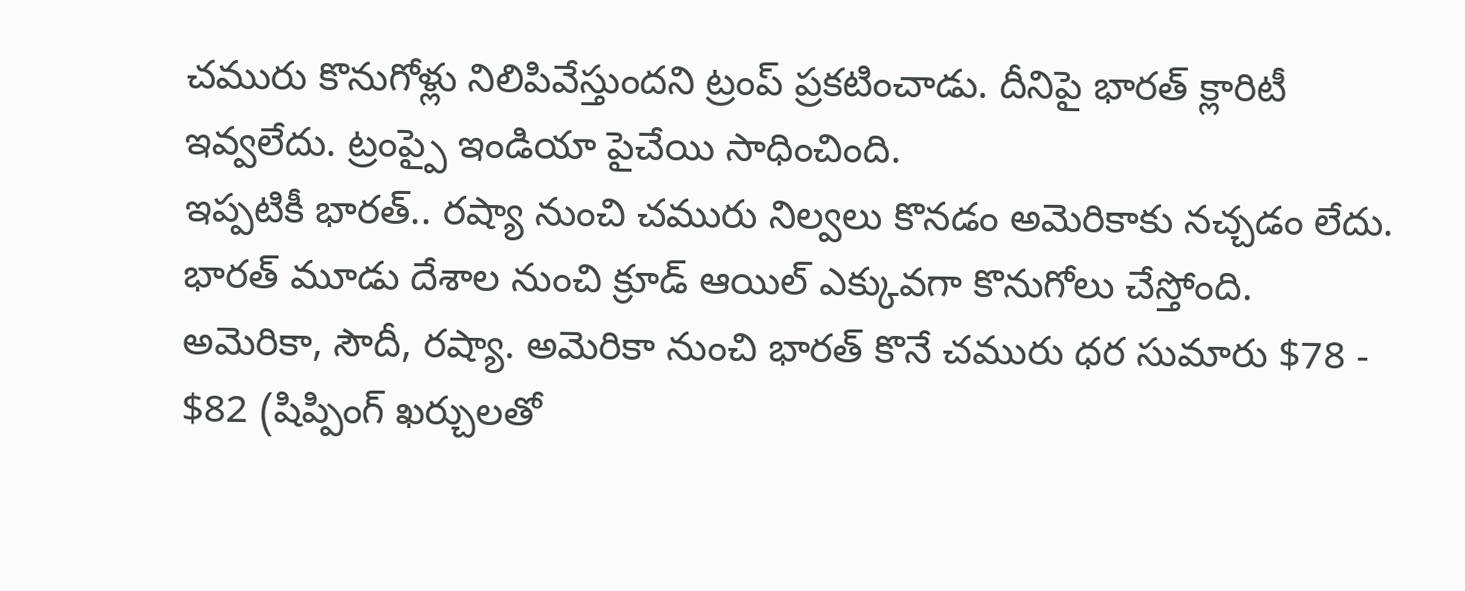చమురు కొనుగోళ్లు నిలిపివేస్తుందని ట్రంప్ ప్రకటించాడు. దీనిపై భారత్ క్లారిటీ ఇవ్వలేదు. ట్రంప్పై ఇండియా పైచేయి సాధించింది.
ఇప్పటికీ భారత్.. రష్యా నుంచి చమురు నిల్వలు కొనడం అమెరికాకు నచ్చడం లేదు. భారత్ మూడు దేశాల నుంచి క్రూడ్ ఆయిల్ ఎక్కువగా కొనుగోలు చేస్తోంది. అమెరికా, సౌదీ, రష్యా. అమెరికా నుంచి భారత్ కొనే చమురు ధర సుమారు $78 - $82 (షిప్పింగ్ ఖర్చులతో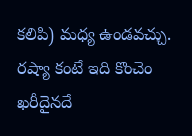కలిపి) మధ్య ఉండవచ్చు. రష్యా కంటే ఇది కొంచెం ఖరీదైనదే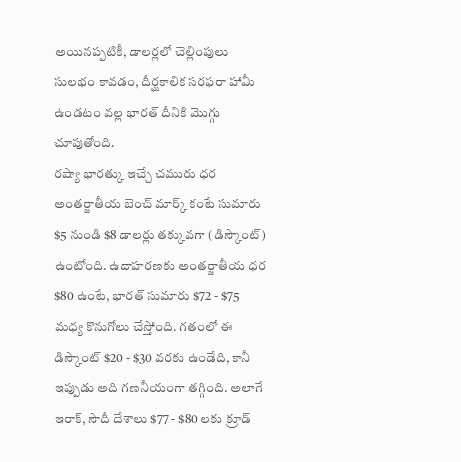అయినప్పటికీ, డాలర్లలో చెల్లింపులు సులభం కావడం, దీర్ఘకాలిక సరఫరా హామీ ఉండటం వల్ల భారత్ దీనికి మొగ్గు చూపుతోంది.
రష్యా భారత్కు ఇచ్చే చమురు ధర అంతర్జాతీయ బెంచ్ మార్క్ కంటే సుమారు $5 నుండి $8 డాలర్లు తక్కువగా (డిస్కౌంట్) ఉంటోంది. ఉదాహరణకు అంతర్జాతీయ ధర $80 ఉంటే, భారత్ సుమారు $72 - $75 మధ్య కొనుగోలు చేస్తోంది. గతంలో ఈ డిస్కౌంట్ $20 - $30 వరకు ఉండేది, కానీ ఇప్పుడు అది గణనీయంగా తగ్గింది. అలాగే ఇరాక్, సౌదీ దేశాలు $77 - $80 లకు క్రూడ్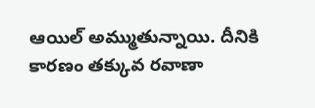ఆయిల్ అమ్ముతున్నాయి. దీనికి కారణం తక్కువ రవాణా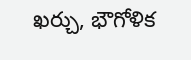ఖర్చు, భౌగోళిక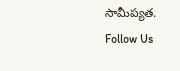సామీప్యత.
Follow Us